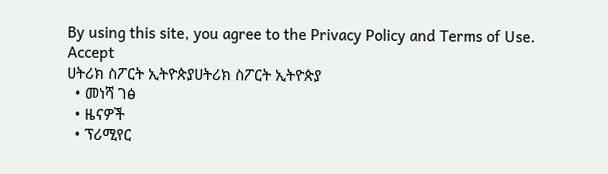By using this site, you agree to the Privacy Policy and Terms of Use.
Accept
ሀትሪክ ስፖርት ኢትዮጵያሀትሪክ ስፖርት ኢትዮጵያ
  • መነሻ ገፅ
  • ዜናዎች
  • ፕሪሚየር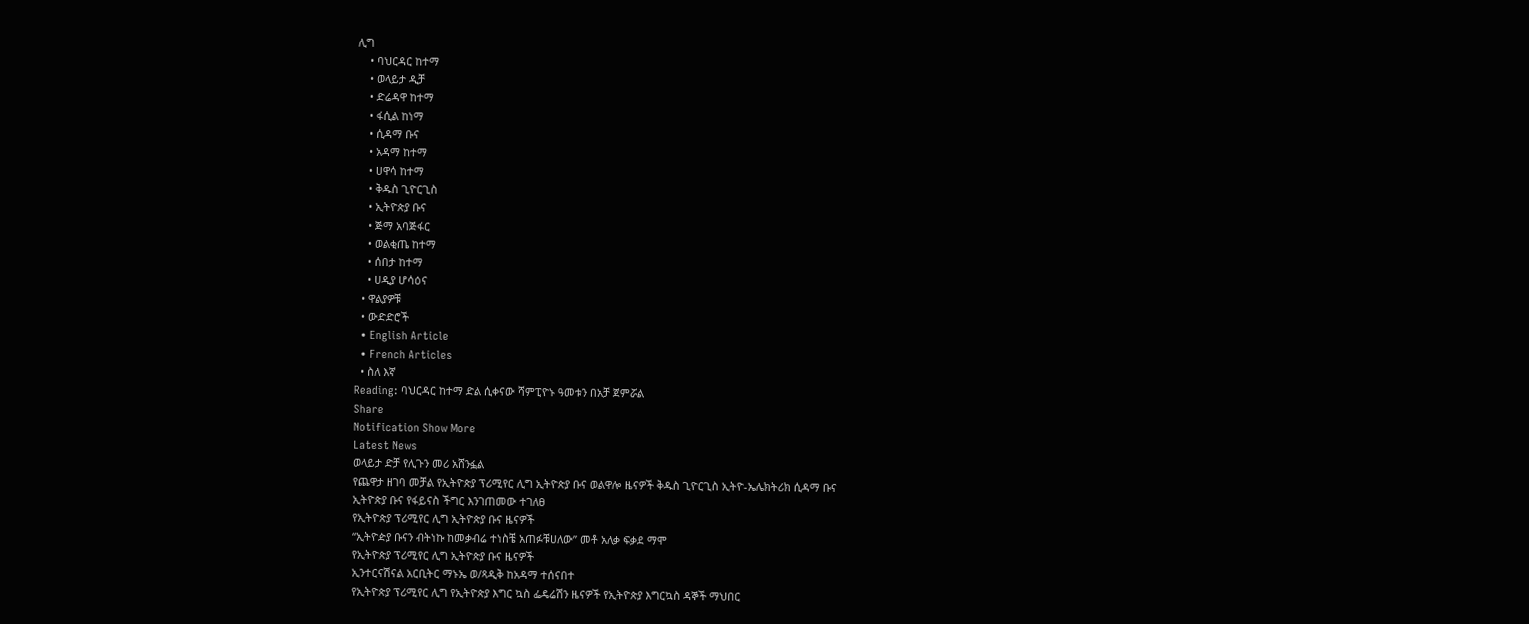ሊግ
    • ባህርዳር ከተማ
    • ወላይታ ዲቻ
    • ድሬዳዋ ከተማ
    • ፋሲል ከነማ
    • ሲዳማ ቡና
    • አዳማ ከተማ
    • ሀዋሳ ከተማ
    • ቅዱስ ጊዮርጊስ
    • ኢትዮጵያ ቡና
    • ጅማ አባጅፋር
    • ወልቂጤ ከተማ
    • ሰበታ ከተማ
    • ሀዲያ ሆሳዕና
  • ዋልያዎቹ
  • ውድድሮች
  • English Article
  • French Articles
  • ስለ እኛ
Reading: ባህርዳር ከተማ ድል ሲቀናው ሻምፒዮኑ ዓመቱን በአቻ ጀምሯል
Share
Notification Show More
Latest News
ወላይታ ድቻ የሊጉን መሪ አሸንፏል
የጨዋታ ዘገባ መቻል የኢትዮጵያ ፕሪሚየር ሊግ ኢትዮጵያ ቡና ወልዋሎ ዜናዎች ቅዱስ ጊዮርጊስ ኢትዮ-ኤሌክትሪክ ሲዳማ ቡና
ኢትዮጵያ ቡና የፋይናስ ችግር እንገጠመው ተገለፀ
የኢትዮጵያ ፕሪሚየር ሊግ ኢትዮጵያ ቡና ዜናዎች
“ኢትዮዽያ ቡናን ብትነኩ ከመቃብሬ ተነስቼ አጠፉቹሀለው” መቶ አለቃ ፍቃደ ማሞ
የኢትዮጵያ ፕሪሚየር ሊግ ኢትዮጵያ ቡና ዜናዎች
ኢንተርናሽናል አርቢትር ማኑኤ ወ/ጻዲቅ ከአዳማ ተሰናበተ
የኢትዮጵያ ፕሪሚየር ሊግ የኢትዮጵያ እግር ኳስ ፌዴሬሽን ዜናዎች የኢትዮጵያ እግርኳስ ዳኞች ማህበር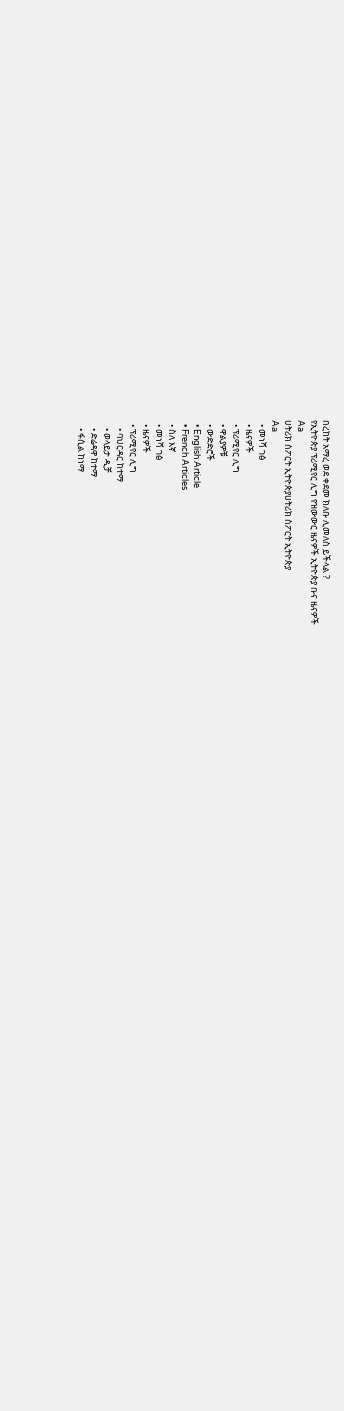በረከት አማረ ወደ ቀደመ ክለቡ ሊመለስ ይችላል ?
የኢትዮጵያ ፕሪሚየር ሊግ የዝውውር ዜናዎች ኢትዮጵያ ቡና ዜናዎች
Aa
ሀትሪክ ስፖርት ኢትዮጵያሀትሪክ ስፖርት ኢትዮጵያ
Aa
  • መነሻ ገፅ
  • ዜናዎች
  • ፕሪሚየር ሊግ
  • ዋልያዎቹ
  • ውድድሮች
  • English Article
  • French Articles
  • ስለ እኛ
  • መነሻ ገፅ
  • ዜናዎች
  • ፕሪሚየር ሊግ
    • ባህርዳር ከተማ
    • ወላይታ ዲቻ
    • ድሬዳዋ ከተማ
    • ፋሲል ከነማ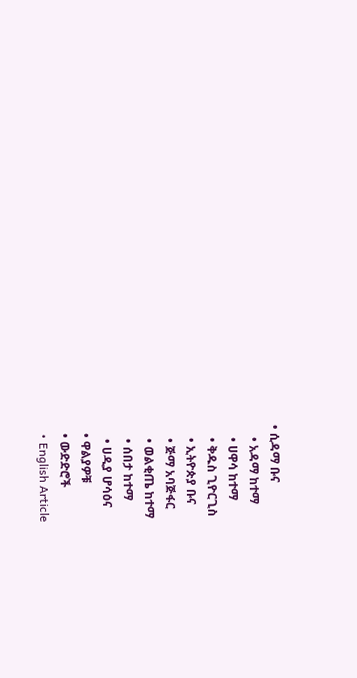• ሲዳማ ቡና
    • አዳማ ከተማ
    • ሀዋሳ ከተማ
    • ቅዱስ ጊዮርጊስ
    • ኢትዮጵያ ቡና
    • ጅማ አባጅፋር
    • ወልቂጤ ከተማ
    • ሰበታ ከተማ
    • ሀዲያ ሆሳዕና
  • ዋልያዎቹ
  • ውድድሮች
  • English Article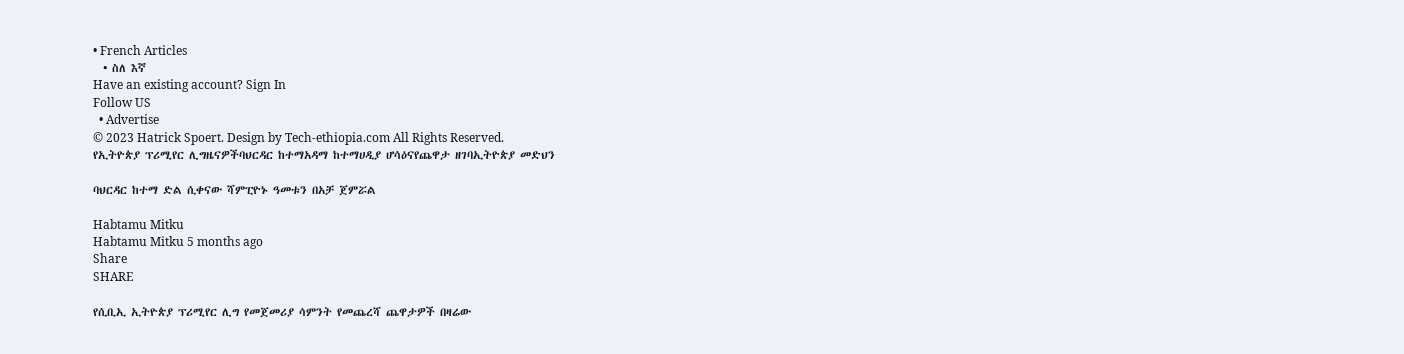• French Articles
  • ስለ እኛ
Have an existing account? Sign In
Follow US
  • Advertise
© 2023 Hatrick Spoert. Design by Tech-ethiopia.com All Rights Reserved.
የኢትዮጵያ ፕሪሚየር ሊግዜናዎችባህርዳር ከተማአዳማ ከተማሀዲያ ሆሳዕናየጨዋታ ዘገባኢትዮጵያ መድህን

ባህርዳር ከተማ ድል ሲቀናው ሻምፒዮኑ ዓመቱን በአቻ ጀምሯል

Habtamu Mitku
Habtamu Mitku 5 months ago
Share
SHARE

የሲቢኢ ኢትዮጵያ ፕሪሚየር ሊግ የመጀመሪያ ሳምንት የመጨረሻ ጨዋታዎች በዛሬው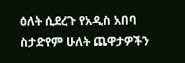ዕለት ሲደረጉ የአዲስ አበባ ስታድየም ሁለት ጨዋታዎችን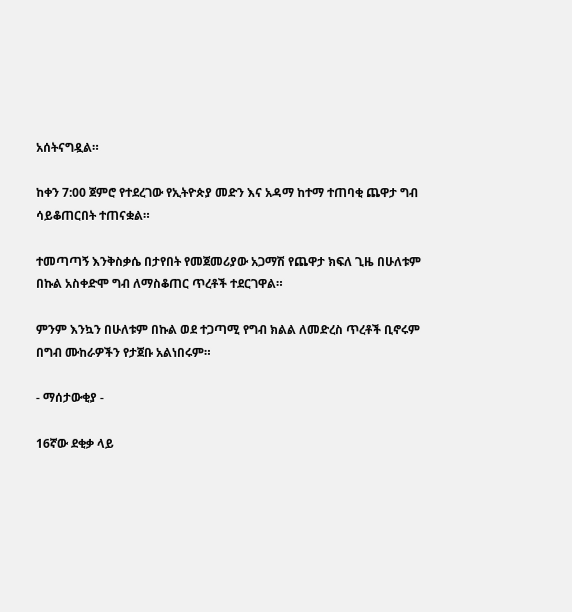አሰትናግዷል።

ከቀን 7:00 ጀምሮ የተደረገው የኢትዮጵያ መድን እና አዳማ ከተማ ተጠባቂ ጨዋታ ግብ ሳይቆጠርበት ተጠናቋል።

ተመጣጣኝ እንቅስቃሴ በታየበት የመጀመሪያው አጋማሽ የጨዋታ ክፍለ ጊዜ በሁለቱም በኩል አስቀድሞ ግብ ለማስቆጠር ጥረቶች ተደርገዋል።

ምንም እንኳን በሁለቱም በኩል ወደ ተጋጣሚ የግብ ክልል ለመድረስ ጥረቶች ቢኖሩም በግብ ሙከራዎችን የታጀቡ አልነበሩም።

- ማሰታውቂያ -

16ኛው ደቂቃ ላይ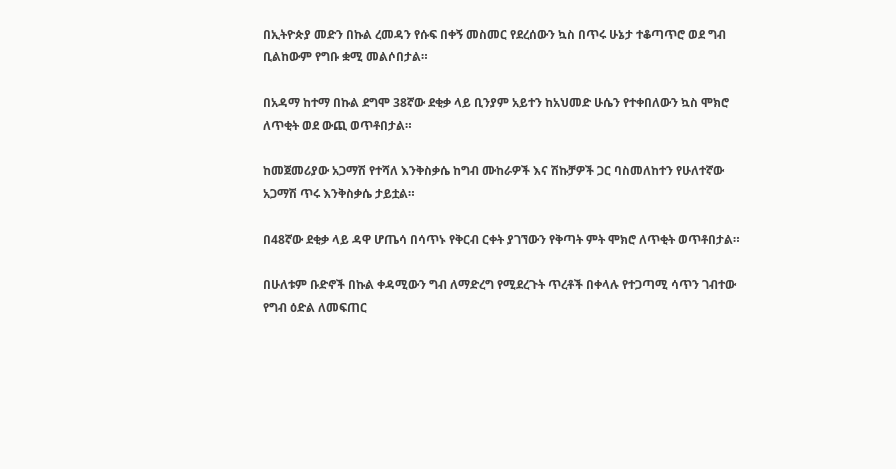በኢትዮጵያ መድን በኩል ረመዳን የሱፍ በቀኝ መስመር የደረሰውን ኳስ በጥሩ ሁኔታ ተቆጣጥሮ ወደ ግብ ቢልከውም የግቡ ቋሚ መልሶበታል።

በአዳማ ከተማ በኩል ደግሞ 38ኛው ደቂቃ ላይ ቢንያም አይተን ከአህመድ ሁሴን የተቀበለውን ኳስ ሞክሮ ለጥቂት ወደ ውጪ ወጥቶበታል።

ከመጀመሪያው አጋማሽ የተሻለ እንቅስቃሴ ከግብ ሙከራዎች እና ሽኩቻዎች ጋር ባስመለከተን የሁለተኛው አጋማሽ ጥሩ እንቅስቃሴ ታይቷል።

በ48ኛው ደቂቃ ላይ ዳዋ ሆጤሳ በሳጥኑ የቅርብ ርቀት ያገኘውን የቅጣት ምት ሞክሮ ለጥቂት ወጥቶበታል።

በሁለቱም ቡድኖች በኩል ቀዳሚውን ግብ ለማድረግ የሚደረጉት ጥረቶች በቀላሉ የተጋጣሚ ሳጥን ገብተው የግብ ዕድል ለመፍጠር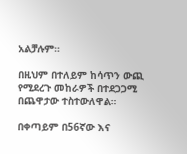አልቻሉም።

በዚህም በተለይም ከሳጥን ውጪ የሚደረጉ መከራዎች በተደጋጋሚ በጨዋታው ተስተውለዋል።

በቀጣይም በ56ኛው እና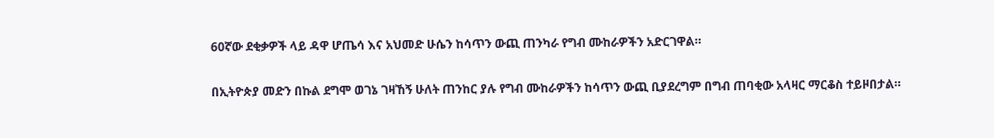60ኛው ደቂቃዎች ላይ ዳዋ ሆጤሳ እና አህመድ ሁሴን ከሳጥን ውጪ ጠንካራ የግብ ሙከራዎችን አድርገዋል።

በኢትዮጵያ መድን በኩል ደግሞ ወገኔ ገዛኸኝ ሁለት ጠንከር ያሉ የግብ ሙከራዎችን ከሳጥን ውጪ ቢያደረግም በግብ ጠባቂው አላዛር ማርቆስ ተይዞበታል።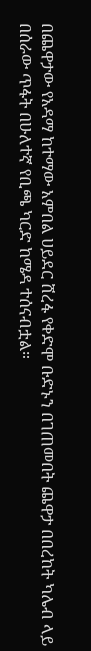በጨዋታው የአዳማ ከተማው አምበል ሀይደር ሸረፋ የቀድሞ ቡድኑን በገጠመበት ጨዋታ በበረከት ካሌብ ላይ በሰራው ጥፋት በሁለተኛ የቢጫ ካርድ ከሜዳ ተሰናብቷል።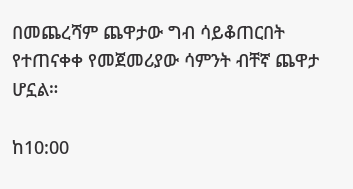በመጨረሻም ጨዋታው ግብ ሳይቆጠርበት የተጠናቀቀ የመጀመሪያው ሳምንት ብቸኛ ጨዋታ ሆኗል።

ከ10:00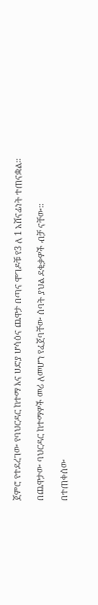ጀምሮ የተደረገው የባህርዳር ከተማ እና ሀድያ ሆሳዕና ጨዋታ በጣና ሞገዶቹ የ3 ለ 1 አሸናፊነት ተጠናቋል።

በጨዋታው ባህርዳር ከተማዎች መሪ ለመሆን የፈጀባቸው ሰባት ያህል ደቂቃዎች ብቻ ናቸው።

በተጠቀሰው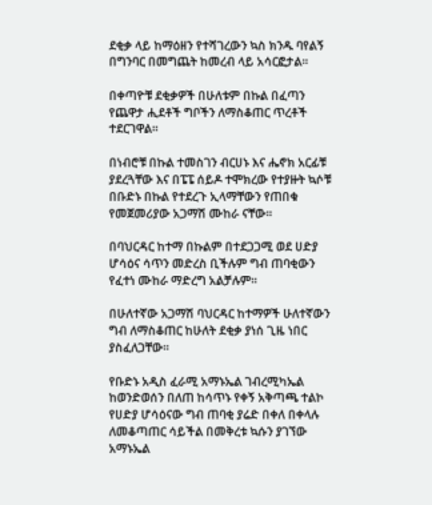ደቂቃ ላይ ከማዕዘን የተሻገረውን ኳስ ክንዱ ባየልኝ በግንባር በመግጨት ከመረብ ላይ አሳርፎታል።

በቀጣዮቹ ደቂቃዎች በሁለቱም በኩል በፈጣን የጨዋታ ሒደቶች ግቦችን ለማስቆጠር ጥረቶች ተደርገዋል።

በነብሮቹ በኩል ተመስገን ብርሀኑ እና ሔኖክ አርፊቹ ያደረጓቸው እና በፔፔ ሰይዶ ተሞክረው የተያዙት ኳሶቹ በቡድኑ በኩል የተደረጉ ኢላማቸውን የጠበቁ የመጀመሪያው አጋማሽ ሙከራ ናቸው።

በባህርዳር ከተማ በኩልም በተደጋጋሚ ወደ ሀድያ ሆሳዕና ሳጥን መድረስ ቢችሉም ግብ ጠባቂውን የፈተነ ሙከራ ማድረግ አልቻሉም።

በሁለተኛው አጋማሽ ባህርዳር ከተማዎች ሁለተኛውን ግብ ለማስቆጠር ከሁለት ደቂቃ ያነሰ ጊዜ ነበር ያስፈለጋቸው።

የቡድኑ አዲስ ፈራሚ አማኑኤል ገብረሚካኤል ከወንድወሰን በለጠ ከሳጥኑ የቀኝ አቅጣጫ ተልኮ የሀድያ ሆሳዕናው ግብ ጠባቂ ያሬድ በቀለ በቀላሉ ለመቆጣጠር ሳይችል በመቅረቱ ኳሱን ያገኘው አማኑኤል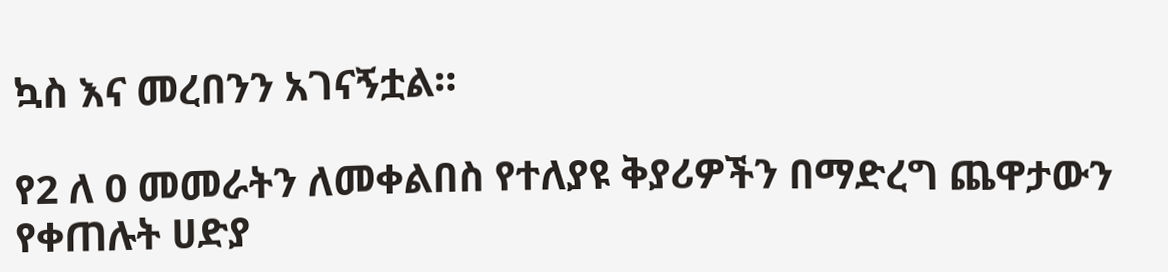ኳስ እና መረበንን አገናኝቷል።

የ2 ለ 0 መመራትን ለመቀልበስ የተለያዩ ቅያሪዎችን በማድረግ ጨዋታውን የቀጠሉት ሀድያ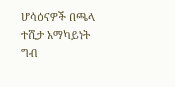ሆሳዕናዎች በጫላ ተሺታ አማካይነት ግብ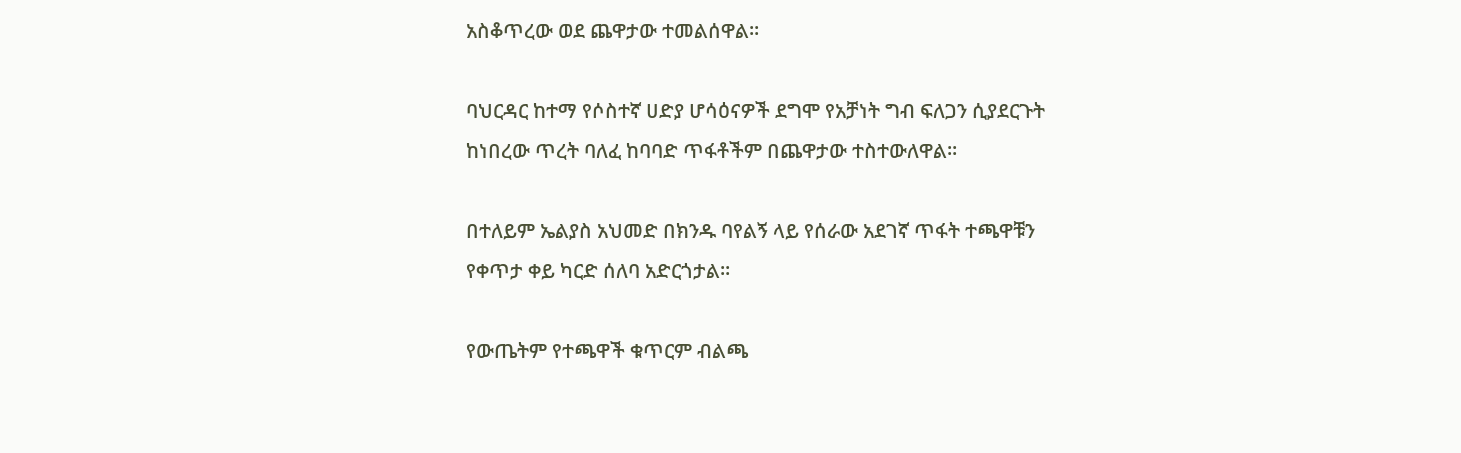አስቆጥረው ወደ ጨዋታው ተመልሰዋል።

ባህርዳር ከተማ የሶስተኛ ሀድያ ሆሳዕናዎች ደግሞ የአቻነት ግብ ፍለጋን ሲያደርጉት ከነበረው ጥረት ባለፈ ከባባድ ጥፋቶችም በጨዋታው ተስተውለዋል።

በተለይም ኤልያስ አህመድ በክንዱ ባየልኝ ላይ የሰራው አደገኛ ጥፋት ተጫዋቹን የቀጥታ ቀይ ካርድ ሰለባ አድርጎታል።

የውጤትም የተጫዋች ቁጥርም ብልጫ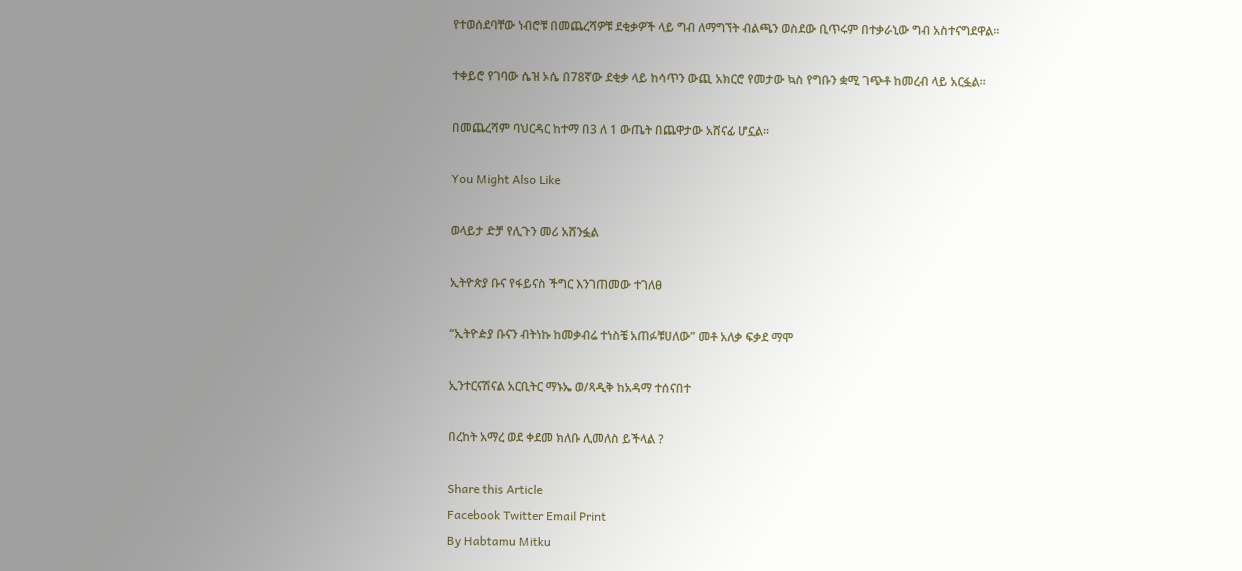የተወሰደባቸው ነብሮቹ በመጨረሻዎቹ ደቂቃዎች ላይ ግብ ለማግኘት ብልጫን ወስደው ቢጥሩም በተቃራኒው ግብ አስተናግደዋል።

ተቀይሮ የገባው ሴዝ ኦሴ በ78ኛው ደቂቃ ላይ ከሳጥን ውጪ አክርሮ የመታው ኳስ የግቡን ቋሚ ገጭቶ ከመረብ ላይ አርፏል።

በመጨረሻም ባህርዳር ከተማ በ3 ለ 1 ውጤት በጨዋታው አሸናፊ ሆኗል።

You Might Also Like

ወላይታ ድቻ የሊጉን መሪ አሸንፏል

ኢትዮጵያ ቡና የፋይናስ ችግር እንገጠመው ተገለፀ

“ኢትዮዽያ ቡናን ብትነኩ ከመቃብሬ ተነስቼ አጠፉቹሀለው” መቶ አለቃ ፍቃደ ማሞ

ኢንተርናሽናል አርቢትር ማኑኤ ወ/ጻዲቅ ከአዳማ ተሰናበተ

በረከት አማረ ወደ ቀደመ ክለቡ ሊመለስ ይችላል ?

Share this Article
Facebook Twitter Email Print
By Habtamu Mitku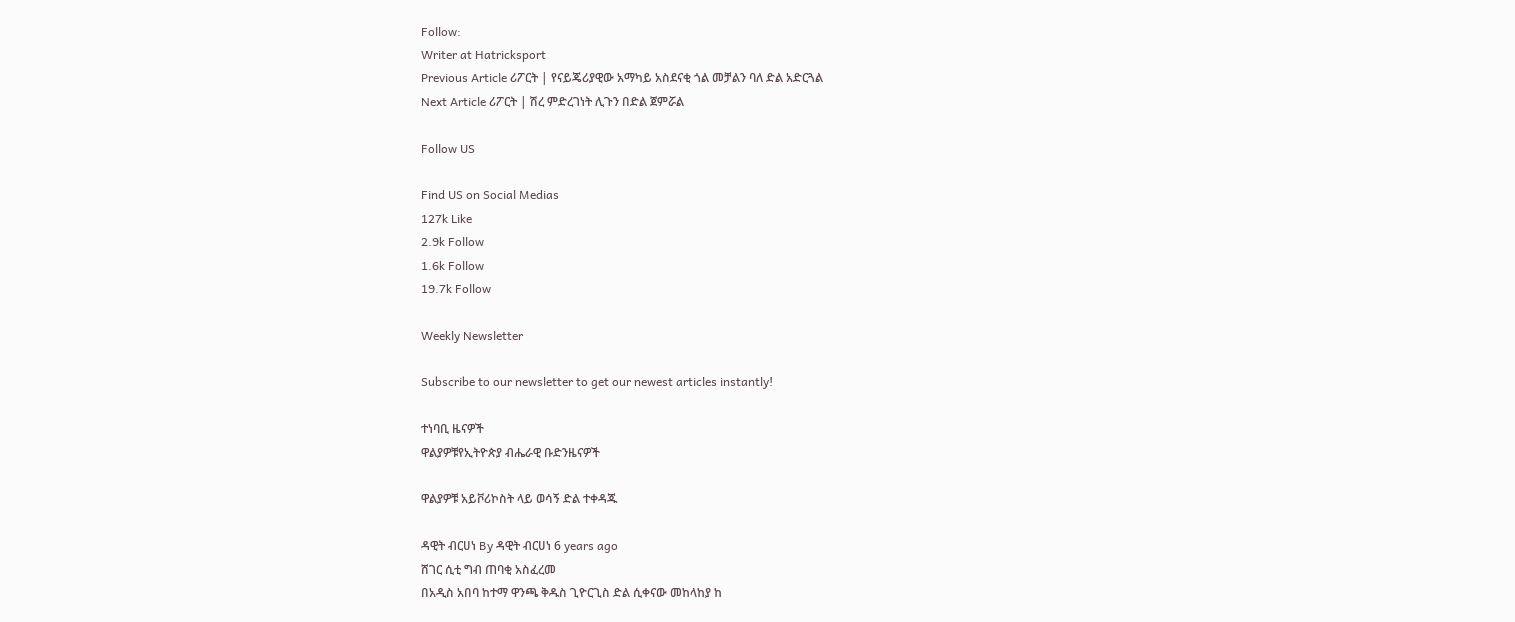Follow:
Writer at Hatricksport
Previous Article ሪፖርት | የናይጄሪያዊው አማካይ አስደናቂ ጎል መቻልን ባለ ድል አድርጓል
Next Article ሪፖርት | ሽረ ምድረገነት ሊጉን በድል ጀምሯል

Follow US

Find US on Social Medias
127k Like
2.9k Follow
1.6k Follow
19.7k Follow

Weekly Newsletter

Subscribe to our newsletter to get our newest articles instantly!

ተነባቢ ዜናዎች
ዋልያዎቹየኢትዮጵያ ብሔራዊ ቡድንዜናዎች

ዋልያዎቹ አይቮሪኮስት ላይ ወሳኝ ድል ተቀዳጁ

ዳዊት ብርሀነ By ዳዊት ብርሀነ 6 years ago
ሸገር ሲቲ ግብ ጠባቂ አስፈረመ
በአዲስ አበባ ከተማ ዋንጫ ቅዱስ ጊዮርጊስ ድል ሲቀናው መከላከያ ከ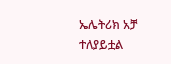ኤሌትሪክ አቻ ተለያይቷል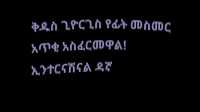ቅዱስ ጊዮርጊስ የፊት መስመር አጥቂ አስፈርመዋል!
ኢንተርናሽናል ዳኛ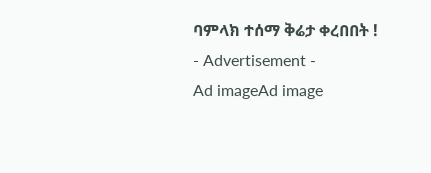ባምላክ ተሰማ ቅሬታ ቀረበበት !
- Advertisement -
Ad imageAd image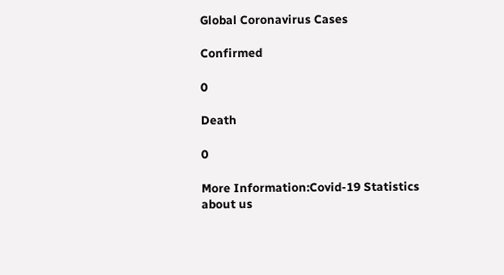Global Coronavirus Cases

Confirmed

0

Death

0

More Information:Covid-19 Statistics
about us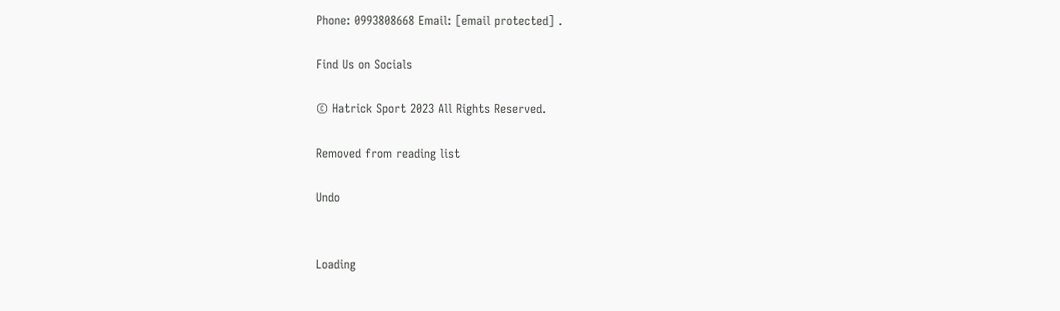Phone: 0993808668 Email: [email protected] .

Find Us on Socials

© Hatrick Sport 2023 All Rights Reserved.

Removed from reading list

Undo


Loading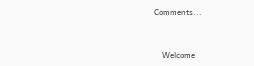Comments...


    Welcome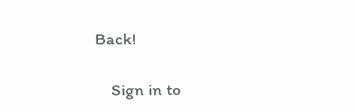Back!

    Sign in to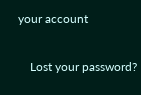your account

    Lost your password?